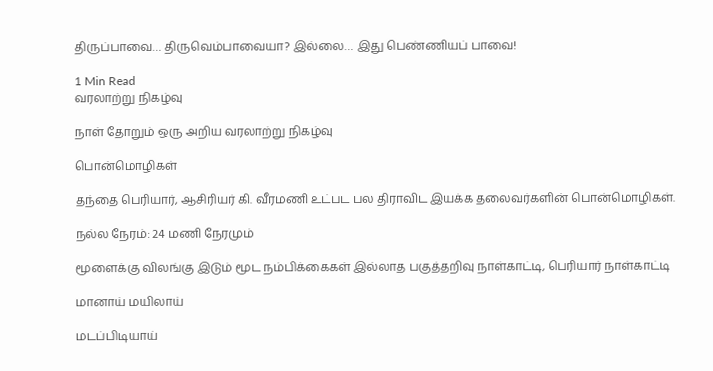திருப்பாவை… திருவெம்பாவையா? இல்லை… இது பெண்ணியப் பாவை!

1 Min Read
வரலாற்று நிகழ்வு

நாள் தோறும் ஒரு அறிய வரலாற்று நிகழ்வு

பொன்மொழிகள்

தந்தை பெரியார், ஆசிரியர் கி. வீரமணி உட்பட பல திராவிட இயக்க தலைவர்களின் பொன்மொழிகள்.

நல்ல நேரம்: 24 மணி நேரமும்

மூளைக்கு விலங்கு இடும் மூட நம்பிக்கைகள் இல்லாத பகுத்தறிவு நாள்காட்டி, பெரியார் நாள்காட்டி

மானாய் மயிலாய்

மடப்பிடியாய்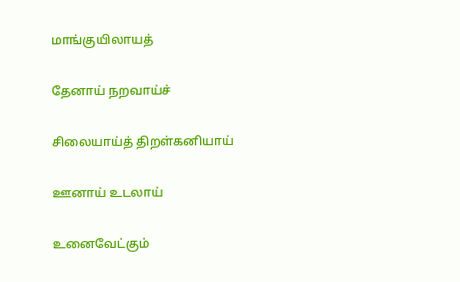மாங்குயிலாயத்

தேனாய் நறவாய்ச்

சிலையாய்த் திறள்கனியாய்

ஊனாய் உடலாய்

உனைவேட்கும்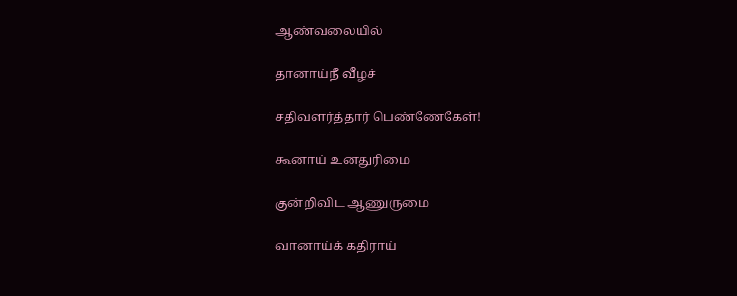ஆண்வலையில்

தானாய்நீ வீழச்

சதிவளர்த்தார் பெண்ணேகேள்!

கூனாய் உனதுரிமை

குன்றிவிட ஆணுருமை

வானாய்க் கதிராய்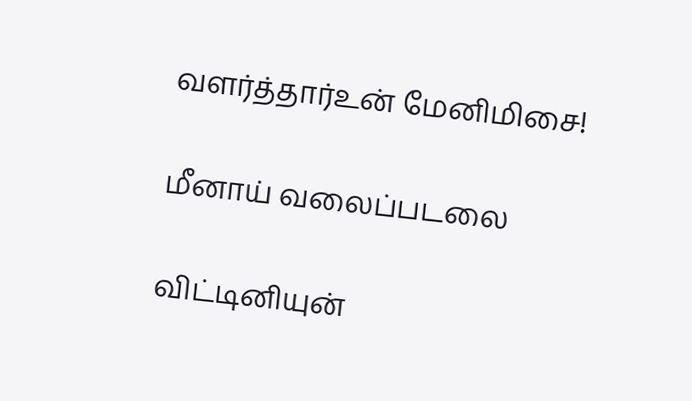வளர்த்தார்உன் மேனிமிசை!

மீனாய் வலைப்படலை

விட்டினியுன்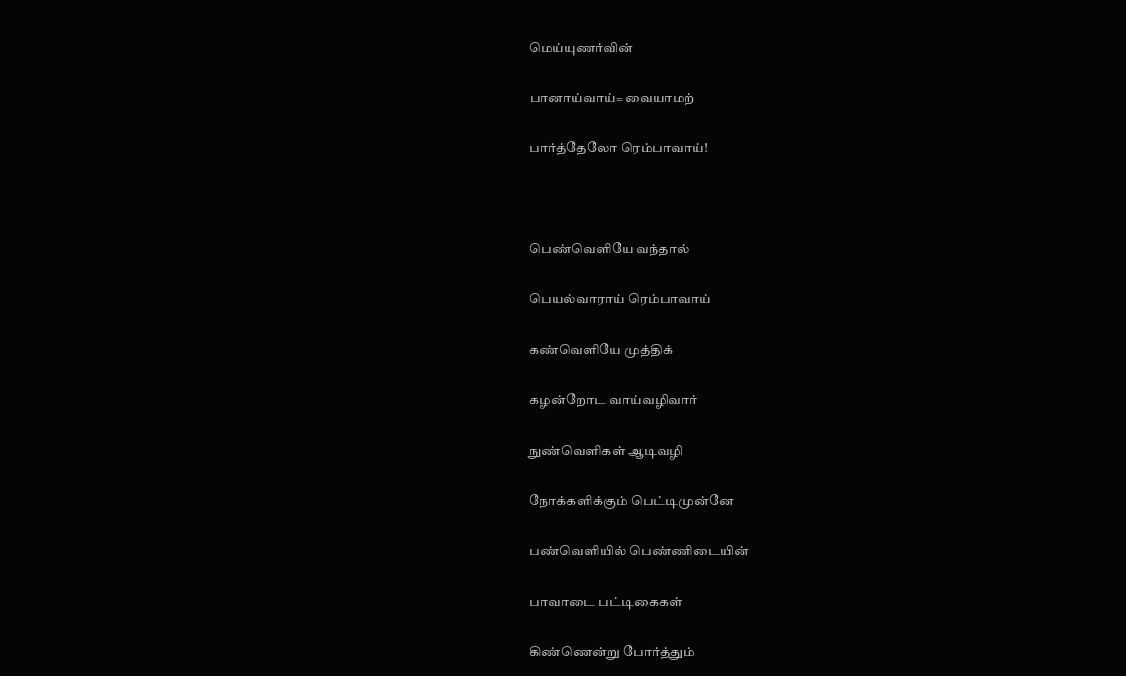மெய்யுணர்வின்

பானாய்வாய்= வையாமற்

பார்த்தேலோ ரெம்பாவாய்!



பெண்வெளியே வந்தால்

பெயல்வாராய் ரெம்பாவாய்

கண்வெளியே முத்திக்

கழன்றோட வாய்வழிவார்

நுண்வெளிகள் ஆடிவழி

நோக்களிக்கும் பெட்டிமுன்னே

பண்வெளியில் பெண்ணிடையின்

பாவாடை பட்டிகைகள்

கிண்ணென்று போர்த்தும்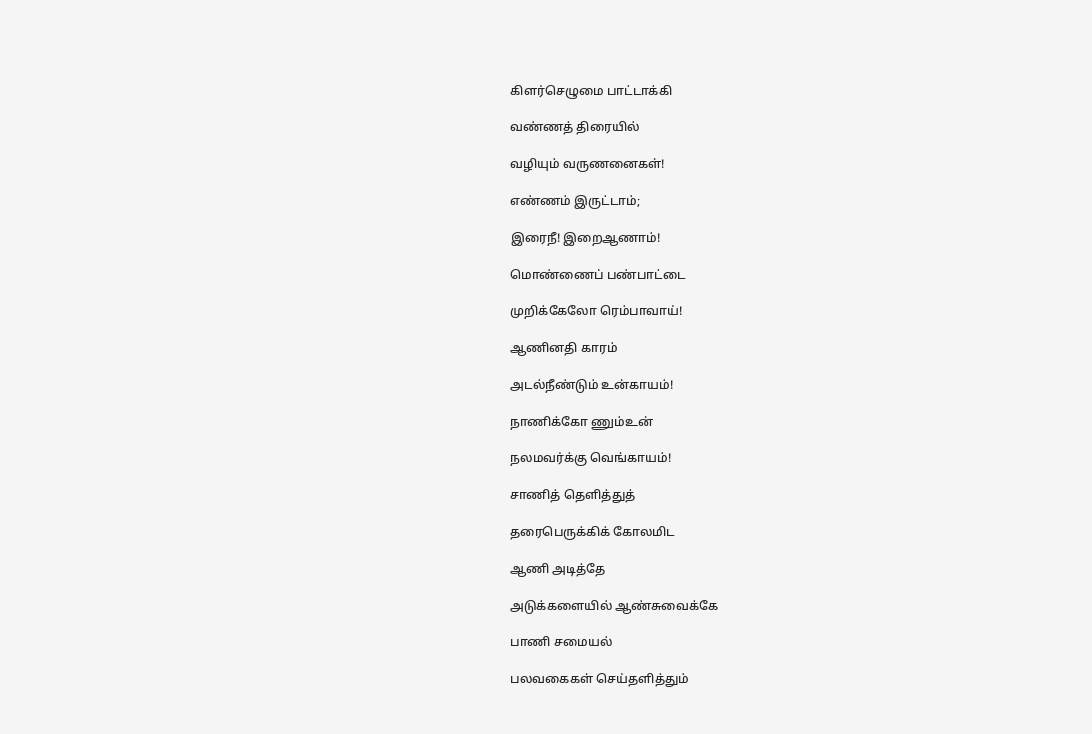கிளர்செழுமை பாட்டாக்கி

வண்ணத் திரையில்

வழியும் வருணனைகள்!

எண்ணம் இருட்டாம்;

இரைநீ! இறைஆணாம்!

மொண்ணைப் பண்பாட்டை

முறிக்கேலோ ரெம்பாவாய்!

ஆணினதி காரம்

அடல்நீண்டும் உன்காயம்!

நாணிக்கோ ணும்உன்

நலமவர்க்கு வெங்காயம்!

சாணித் தெளித்துத்

தரைபெருக்கிக் கோலமிட

ஆணி அடித்தே

அடுக்களையில் ஆண்சுவைக்கே

பாணி சமையல்

பலவகைகள் செய்தளித்தும்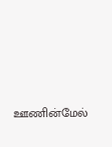ஊணின்மேல்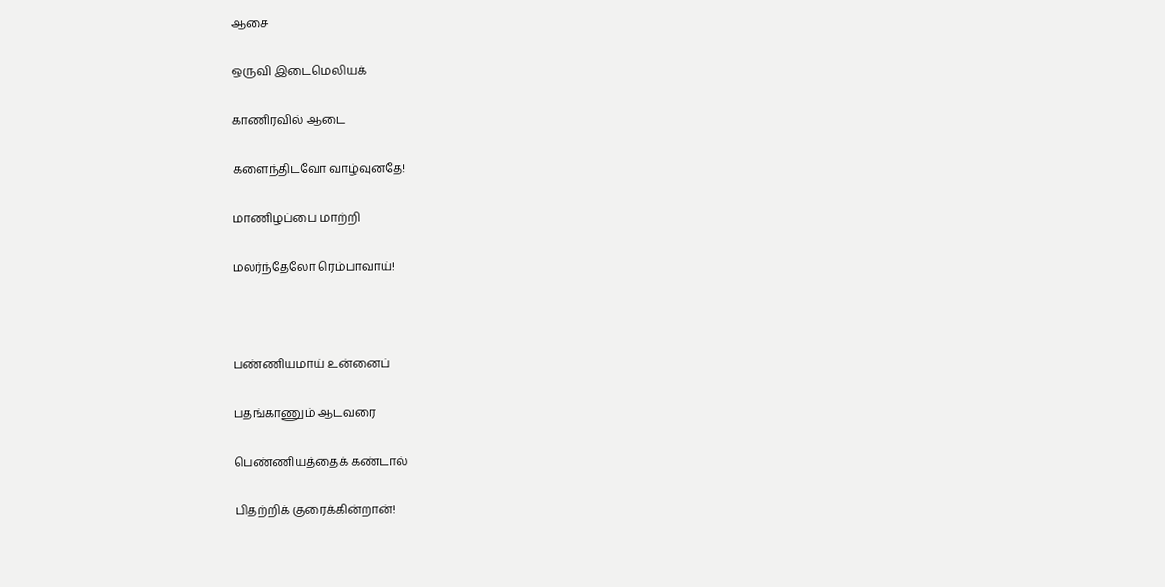ஆசை

ஒருவி இடைமெலியக்

காணிரவில் ஆடை

களைந்திடவோ வாழ்வுனதே!

மாணிழப்பை மாற்றி

மலர்ந்தேலோ ரெம்பாவாய்!



பண்ணியமாய் உன்னைப்

பதங்காணும் ஆடவரை

பெண்ணியத்தைக் கண்டால்

பிதற்றிக் குரைக்கின்றான்!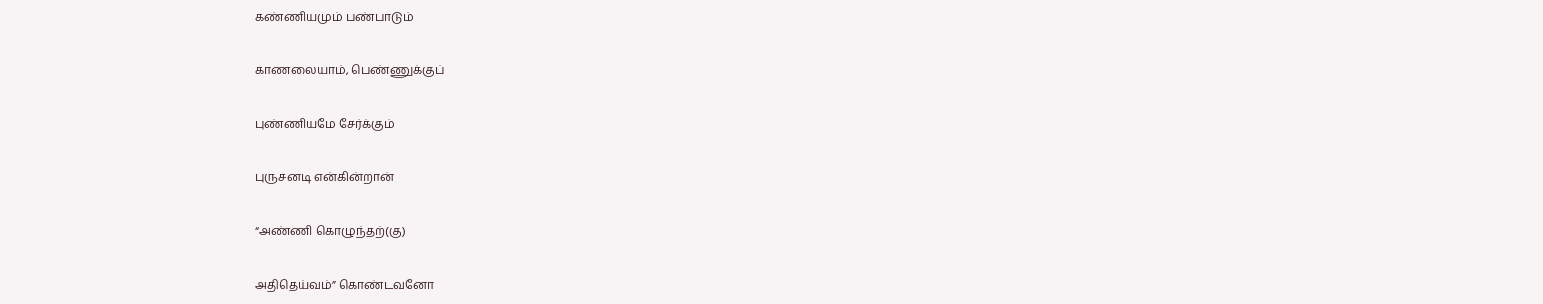கண்ணியமும் பண்பாடும்

காணலையாம், பெண்ணுக்குப்

புண்ணியமே சேர்க்கும்

புருசனடி என்கின்றான்

“அண்ணி கொழுந்தற்(கு)

அதிதெய்வம்” கொண்டவனோ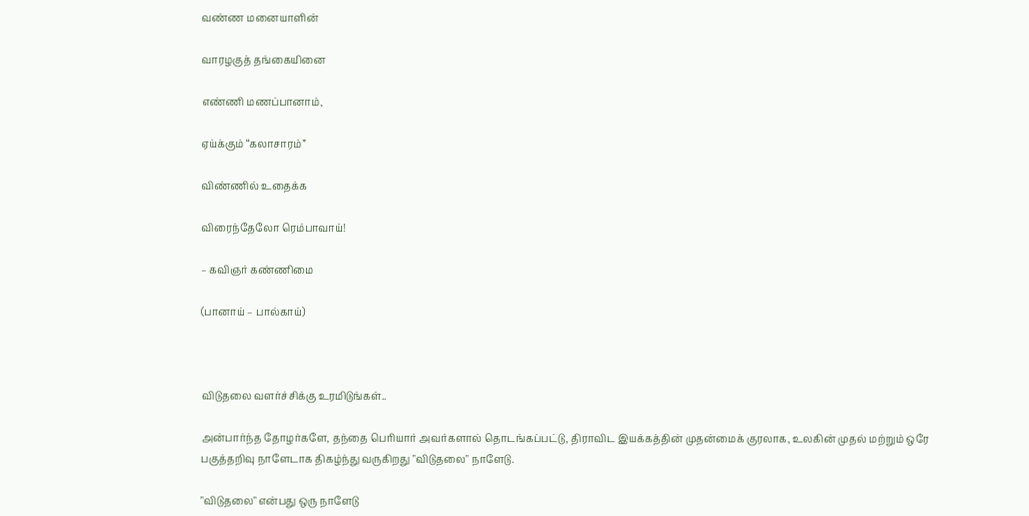வண்ண மனையாளின்

வாரழகுத் தங்கையினை

எண்ணி மணப்பானாம்,

ஏய்க்கும் “கலாசாரம்”

விண்ணில் உதைக்க

விரைந்தேலோ ரெம்பாவாய்!

– கவிஞர் கண்ணிமை

(பானாய் – பால்காய்)



விடுதலை வளர்ச்சிக்கு உரமிடுங்கள்..

அன்பார்ந்த தோழர்களே, தந்தை பெரியார் அவர்களால் தொடங்கப்பட்டு, திராவிட இயக்கத்தின் முதன்மைக் குரலாக, உலகின் முதல் மற்றும் ஒரே பகுத்தறிவு நாளேடாக திகழ்ந்து வருகிறது "விடுதலை" நாளேடு.

"விடுதலை" என்பது ஒரு நாளேடு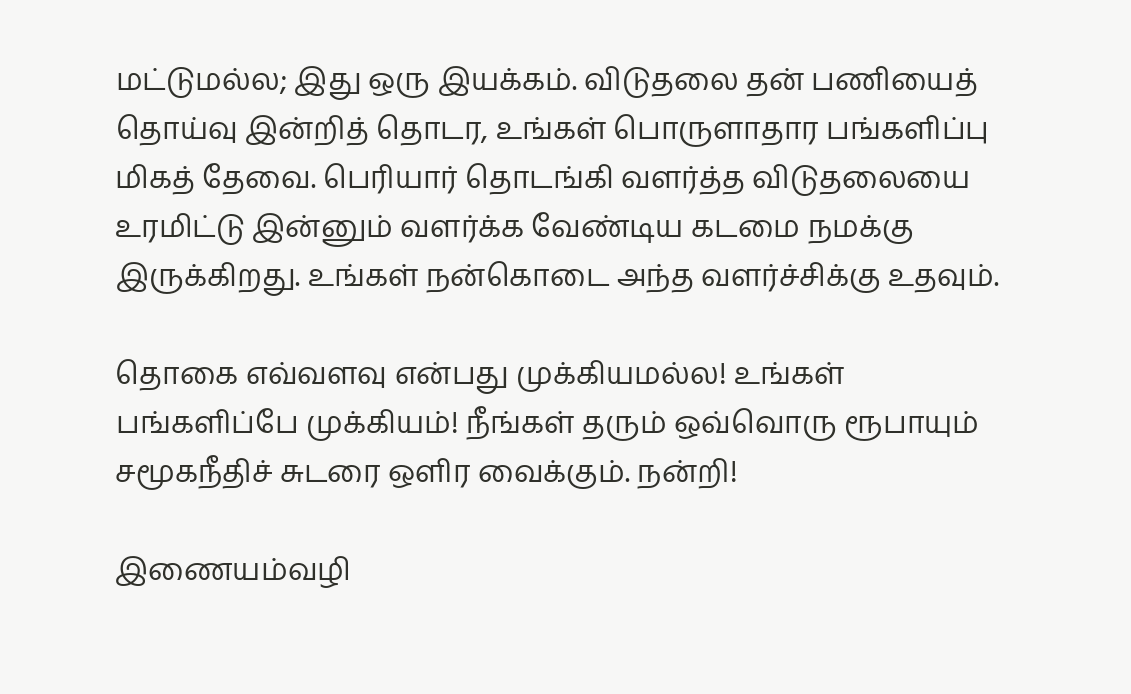மட்டுமல்ல; இது ஒரு இயக்கம். விடுதலை தன் பணியைத் தொய்வு இன்றித் தொடர, உங்கள் பொருளாதார பங்களிப்பு மிகத் தேவை. பெரியார் தொடங்கி வளர்த்த விடுதலையை உரமிட்டு இன்னும் வளர்க்க வேண்டிய கடமை நமக்கு இருக்கிறது. உங்கள் நன்கொடை அந்த வளர்ச்சிக்கு உதவும்.

தொகை எவ்வளவு என்பது முக்கியமல்ல! உங்கள் பங்களிப்பே முக்கியம்! நீங்கள் தரும் ஒவ்வொரு ரூபாயும் சமூகநீதிச் சுடரை ஒளிர வைக்கும். நன்றி!

இணையம்வழி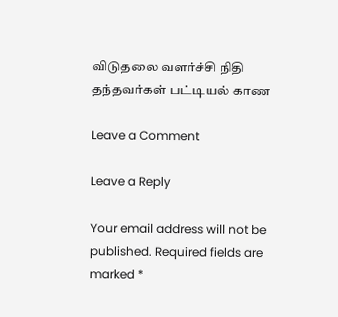விடுதலை வளர்ச்சி நிதி தந்தவர்கள் பட்டியல் காண

Leave a Comment

Leave a Reply

Your email address will not be published. Required fields are marked *